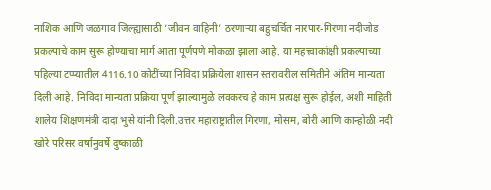नाशिक आणि जळगाव जिल्ह्यासाठी ‘जीवन वाहिनी’ ठरणाऱ्या बहुचर्चित नारपार-गिरणा नदीजोड प्रकल्पाचे काम सुरू होण्याचा मार्ग आता पूर्णपणे मोकळा झाला आहे. या महत्त्वाकांक्षी प्रकल्पाच्या पहिल्या टप्प्यातील 4116.10 कोटींच्या निविदा प्रक्रियेला शासन स्तरावरील समितीने अंतिम मान्यता दिली आहे. निविदा मान्यता प्रक्रिया पूर्ण झाल्यामुळे लवकरच हे काम प्रत्यक्ष सुरू होईल, अशी माहिती शालेय शिक्षणमंत्री दादा भुसे यांनी दिली.उत्तर महाराष्ट्रातील गिरणा, मोसम, बोरी आणि कान्होळी नदी खोरे परिसर वर्षानुवर्षे दुष्काळी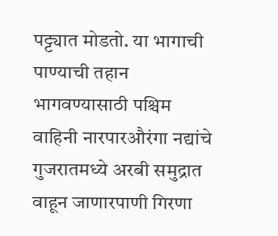पट्ट्यात मोडतो. या भागाची पाण्याची तहान भागवण्यासाठी पश्चिम वाहिनी नारपारऔरंगा नद्यांचे गुजरातमध्ये अरबी समुद्रात वाहून जाणारपाणी गिरणा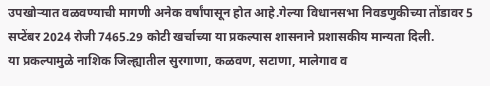उपखोऱ्यात वळवण्याची मागणी अनेक वर्षांपासून होत आहे.गेल्या विधानसभा निवडणुकीच्या तोंडावर 5 सप्टेंबर 2024 रोजी 7465.29 कोटी खर्चाच्या या प्रकल्पास शासनाने प्रशासकीय मान्यता दिली.
या प्रकल्पामुळे नाशिक जिल्ह्यातील सुरगाणा, कळवण, सटाणा, मालेगाव व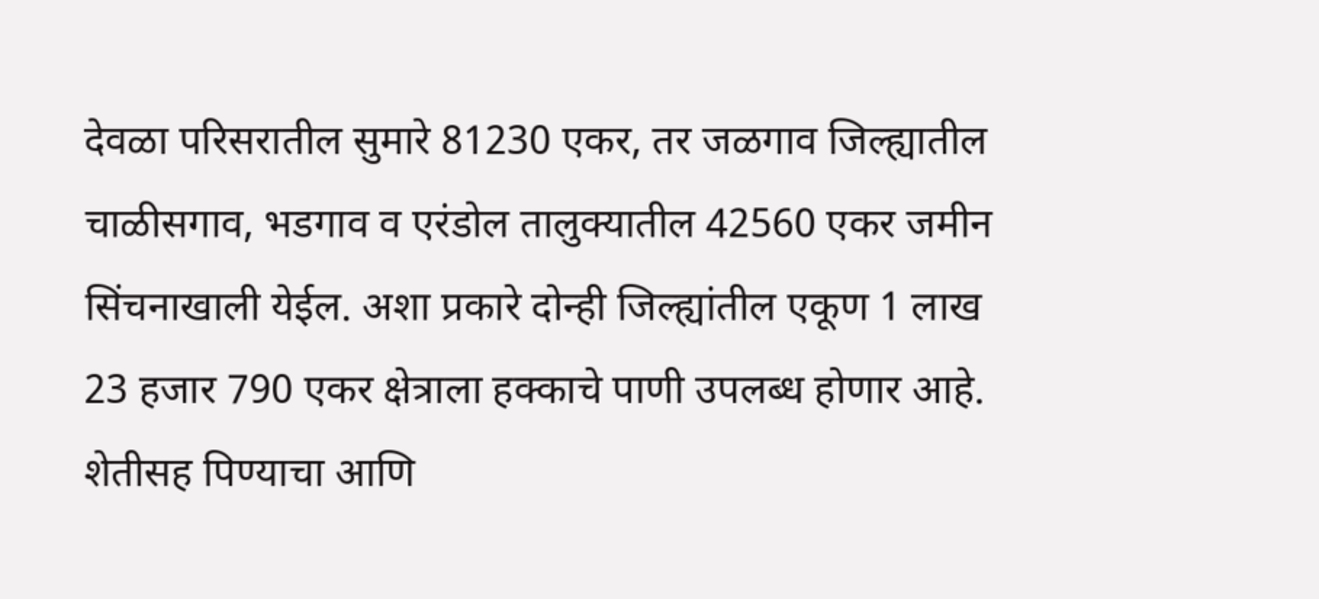देवळा परिसरातील सुमारे 81230 एकर, तर जळगाव जिल्ह्यातील चाळीसगाव, भडगाव व एरंडोल तालुक्यातील 42560 एकर जमीन सिंचनाखाली येईल. अशा प्रकारे दोन्ही जिल्ह्यांतील एकूण 1 लाख 23 हजार 790 एकर क्षेत्राला हक्काचे पाणी उपलब्ध होणार आहे. शेतीसह पिण्याचा आणि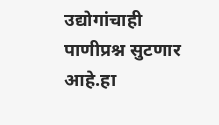उद्योगांचाही पाणीप्रश्न सुटणार आहे.हा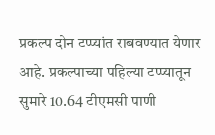प्रकल्प दोन टप्प्यांत राबवण्यात येणार आहे. प्रकल्पाच्या पहिल्या टप्प्यातून सुमारे 10.64 टीएमसी पाणी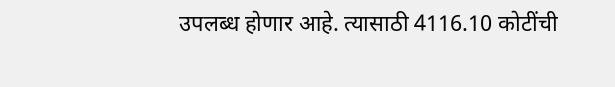उपलब्ध होणार आहे. त्यासाठी 4116.10 कोटींची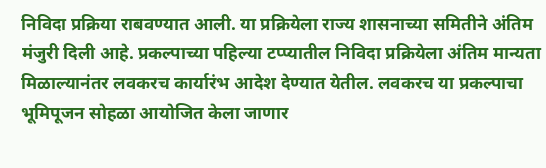निविदा प्रक्रिया राबवण्यात आली. या प्रक्रियेला राज्य शासनाच्या समितीने अंतिम मंजुरी दिली आहे. प्रकल्पाच्या पहिल्या टप्प्यातील निविदा प्रक्रियेला अंतिम मान्यता मिळाल्यानंतर लवकरच कार्यारंभ आदेश देण्यात येतील. लवकरच या प्रकल्पाचा भूमिपूजन सोहळा आयोजित केला जाणार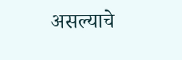असल्याचे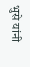भुसे यांनी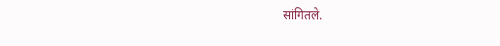सांगितले.